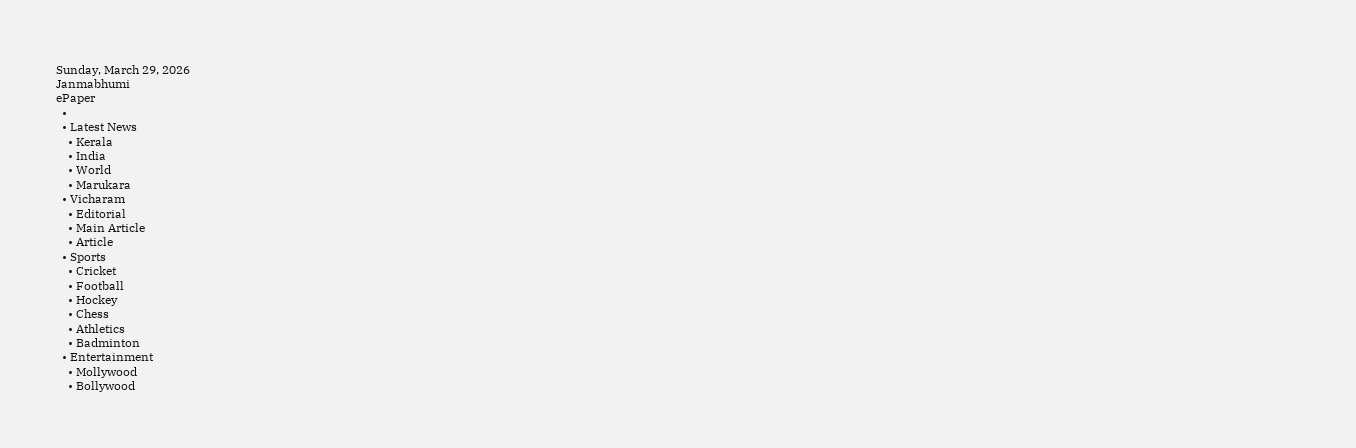Sunday, March 29, 2026
Janmabhumi
ePaper
  •
  • Latest News
    • Kerala
    • India
    • World
    • Marukara
  • Vicharam
    • Editorial
    • Main Article
    • Article
  • Sports
    • Cricket
    • Football
    • Hockey
    • Chess
    • Athletics
    • Badminton
  • Entertainment
    • Mollywood
    • Bollywood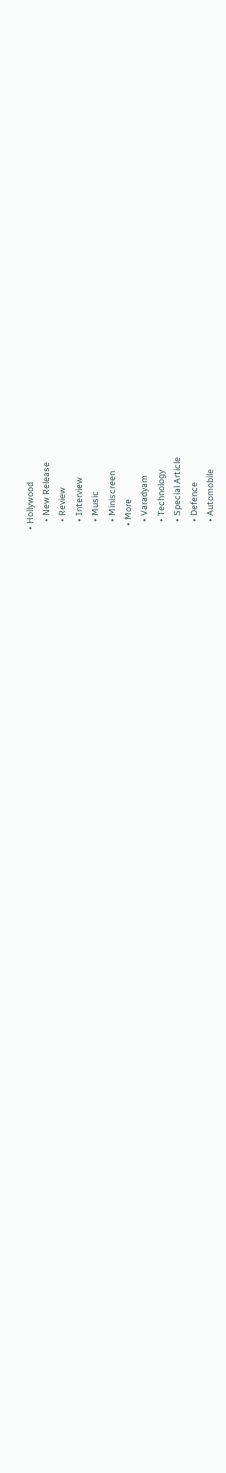• Hollywood
    • New Release
    • Review
    • Interview
    • Music
    • Miniscreen
  • More
    • Varadyam
    • Technology
    • Special Article
    • Defence
    • Automobile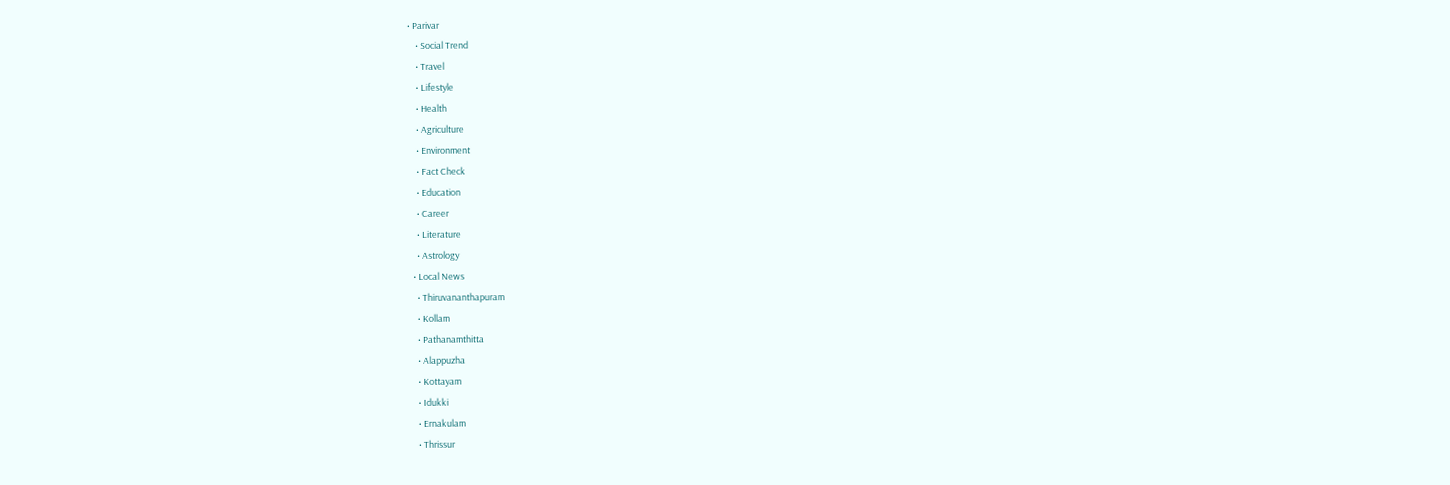• Parivar
    • Social Trend
    • Travel
    • Lifestyle
    • Health
    • Agriculture
    • Environment
    • Fact Check
    • Education
    • Career
    • Literature
    • Astrology
  • Local News
    • Thiruvananthapuram
    • Kollam
    • Pathanamthitta
    • Alappuzha
    • Kottayam
    • Idukki
    • Ernakulam
    • Thrissur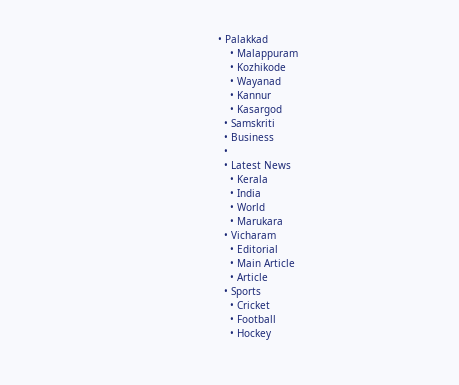• Palakkad
    • Malappuram
    • Kozhikode
    • Wayanad
    • Kannur
    • Kasargod
  • Samskriti
  • Business
  •
  • Latest News
    • Kerala
    • India
    • World
    • Marukara
  • Vicharam
    • Editorial
    • Main Article
    • Article
  • Sports
    • Cricket
    • Football
    • Hockey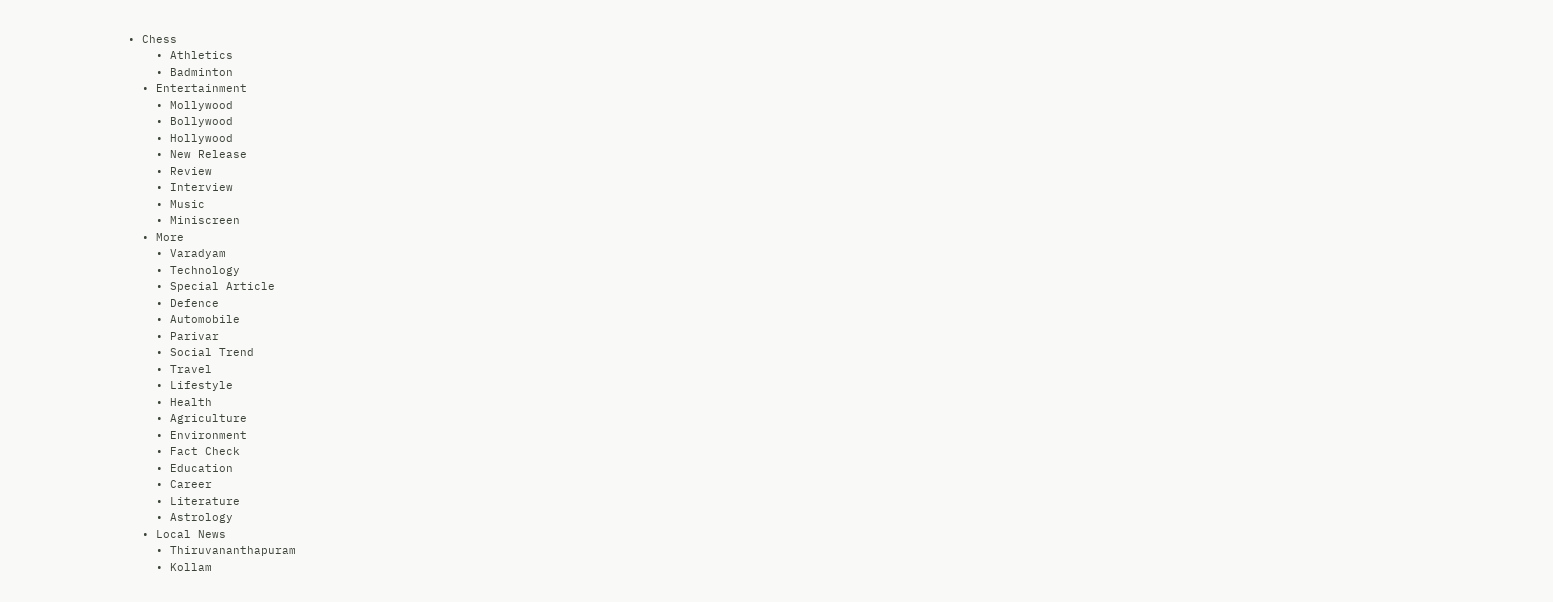• Chess
    • Athletics
    • Badminton
  • Entertainment
    • Mollywood
    • Bollywood
    • Hollywood
    • New Release
    • Review
    • Interview
    • Music
    • Miniscreen
  • More
    • Varadyam
    • Technology
    • Special Article
    • Defence
    • Automobile
    • Parivar
    • Social Trend
    • Travel
    • Lifestyle
    • Health
    • Agriculture
    • Environment
    • Fact Check
    • Education
    • Career
    • Literature
    • Astrology
  • Local News
    • Thiruvananthapuram
    • Kollam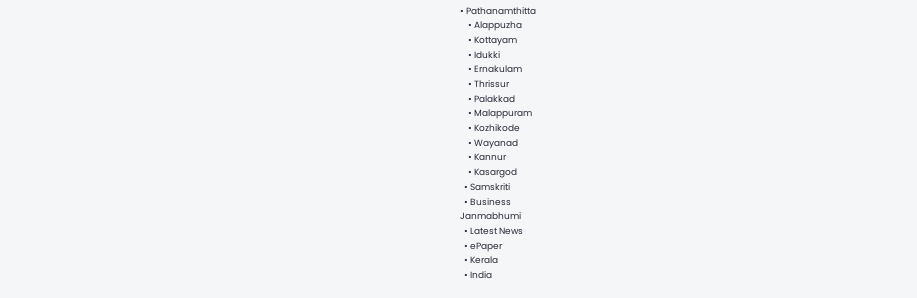• Pathanamthitta
    • Alappuzha
    • Kottayam
    • Idukki
    • Ernakulam
    • Thrissur
    • Palakkad
    • Malappuram
    • Kozhikode
    • Wayanad
    • Kannur
    • Kasargod
  • Samskriti
  • Business
Janmabhumi
  • Latest News
  • ePaper
  • Kerala
  • India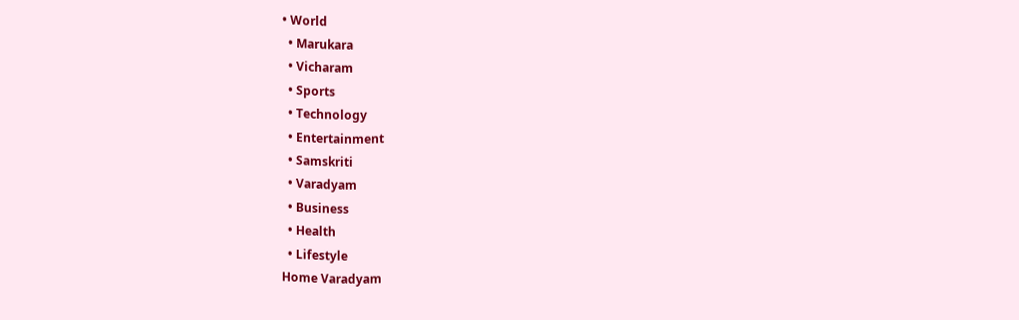• World
  • Marukara
  • Vicharam
  • Sports
  • Technology
  • Entertainment
  • Samskriti
  • Varadyam
  • Business
  • Health
  • Lifestyle
Home Varadyam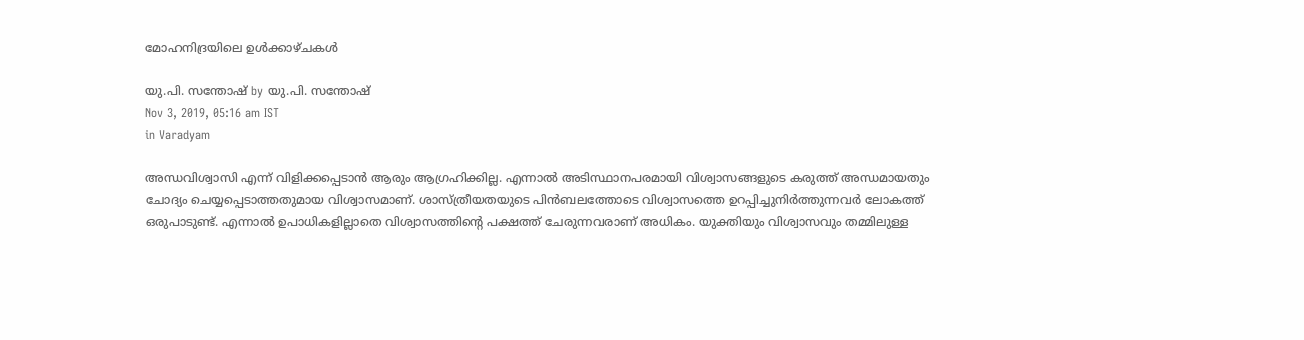മോഹനിദ്രയിലെ ഉള്‍ക്കാഴ്ചകള്‍

യു.പി. സന്തോഷ് by യു.പി. സന്തോഷ്
Nov 3, 2019, 05:16 am IST
in Varadyam

അന്ധവിശ്വാസി എന്ന് വിളിക്കപ്പെടാന്‍ ആരും ആഗ്രഹിക്കില്ല. എന്നാല്‍ അടിസ്ഥാനപരമായി വിശ്വാസങ്ങളുടെ കരുത്ത് അന്ധമായതും ചോദ്യം ചെയ്യപ്പെടാത്തതുമായ വിശ്വാസമാണ്. ശാസ്ത്രീയതയുടെ പിന്‍ബലത്തോടെ വിശ്വാസത്തെ ഉറപ്പിച്ചുനിര്‍ത്തുന്നവര്‍ ലോകത്ത് ഒരുപാടുണ്ട്. എന്നാല്‍ ഉപാധികളില്ലാതെ വിശ്വാസത്തിന്റെ പക്ഷത്ത് ചേരുന്നവരാണ് അധികം. യുക്തിയും വിശ്വാസവും തമ്മിലുള്ള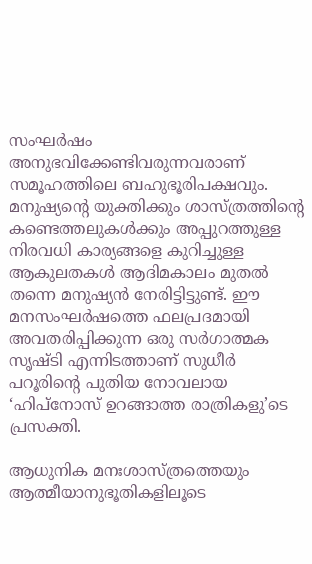സംഘര്‍ഷം അനുഭവിക്കേണ്ടിവരുന്നവരാണ് സമൂഹത്തിലെ ബഹുഭൂരിപക്ഷവും. മനുഷ്യന്റെ യുക്തിക്കും ശാസ്ത്രത്തിന്റെ കണ്ടെത്തലുകള്‍ക്കും അപ്പുറത്തുള്ള നിരവധി കാര്യങ്ങളെ കുറിച്ചുള്ള ആകുലതകള്‍ ആദിമകാലം മുതല്‍ തന്നെ മനുഷ്യന്‍ നേരിട്ടിട്ടുണ്ട്. ഈ മനസംഘര്‍ഷത്തെ ഫലപ്രദമായി അവതരിപ്പിക്കുന്ന ഒരു സര്‍ഗാത്മക സൃഷ്ടി എന്നിടത്താണ് സുധീര്‍ പറൂരിന്റെ പുതിയ നോവലായ ‘ഹിപ്‌നോസ് ഉറങ്ങാത്ത രാത്രികളു’ടെ പ്രസക്തി.

ആധുനിക മനഃശാസ്ത്രത്തെയും ആത്മീയാനുഭൂതികളിലൂടെ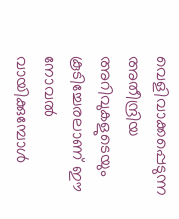വെളിവാക്കപ്പെടുന്ന അതീന്ദ്രിയ അറിവുകളുടെയും കൂടിച്ചേരലാണ് ഈ നോവല്‍ വായിക്കുമ്പോള്‍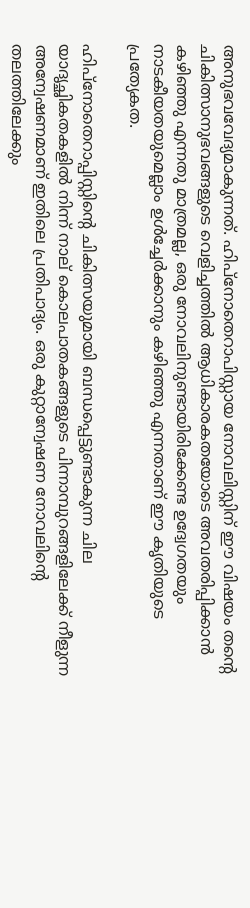അനുഭവവേദ്യമാകുന്നത്. ഹിപ്‌നോതെറാപിസ്റ്റായ നോവലിസ്റ്റിന് ഈ വിഷയം തന്റെ ചികിത്സാനുഭവങ്ങളുടെ വെളിച്ചത്തില്‍ ആധികാരകതയോടെ അവതരിപ്പിക്കാന്‍ കഴിഞ്ഞു എന്നതു മാത്രമല്ല, ഒരു നോവലിനുണ്ടായിരിക്കേണ്ട ഉദ്വേഗതയും നാടകീയതയുമെല്ലാം ഉള്‍ച്ചേര്‍ക്കാനും കഴിഞ്ഞു എന്നതാണ് ഈ കൃതിയുടെ പ്രത്യേകത.

ഹിപ്‌നോതെറാപ്പിസ്റ്റിന്റെ ചികിത്സയുമായി ബന്ധപ്പെട്ടുണ്ടാകുന്ന ചില യാദൃച്ഛികതകളില്‍ നിന്ന് നാല് കൊലപാതകങ്ങളുടെ പിന്നാമ്പുറങ്ങളിലേക്ക് നീളുന്ന അന്വേഷണമാണ് ഇതിലെ പ്രതിപാദ്യം. ഒരു കുറ്റാന്വേഷണ നോവലിന്റെ തലത്തിലേക്കും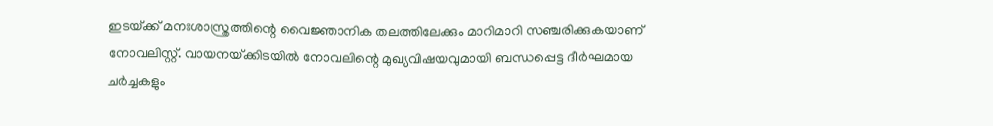ഇടയ്‌ക്ക് മനഃശാസ്ത്രത്തിന്റെ വൈജ്ഞാനിക തലത്തിലേക്കും മാറിമാറി സഞ്ചരിക്കുകയാണ് നോവലിസ്റ്റ്. വായനയ്‌ക്കിടയില്‍ നോവലിന്റെ മുഖ്യവിഷയവുമായി ബന്ധപ്പെട്ട ദീര്‍ഘമായ ചര്‍ച്ചകളും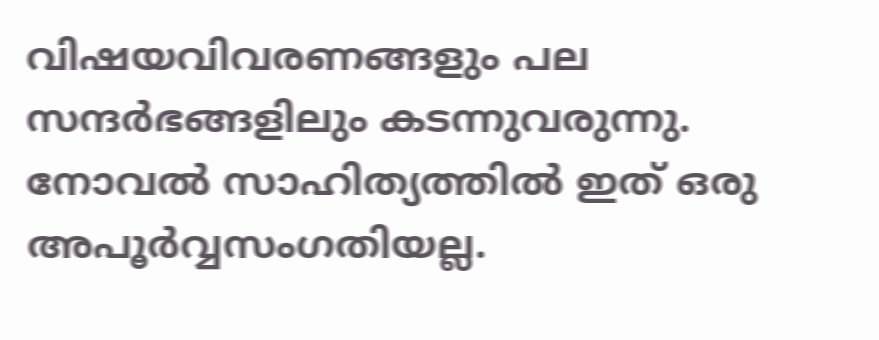വിഷയവിവരണങ്ങളും പല സന്ദര്‍ഭങ്ങളിലും കടന്നുവരുന്നു. നോവല്‍ സാഹിത്യത്തില്‍ ഇത് ഒരു അപൂര്‍വ്വസംഗതിയല്ല.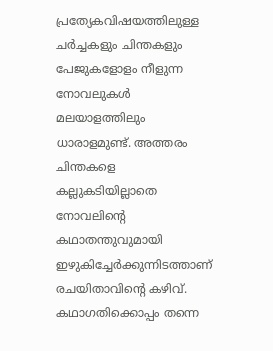പ്രത്യേകവിഷയത്തിലുള്ള ചര്‍ച്ചകളും ചിന്തകളും പേജുകളോളം നീളുന്ന നോവലുകള്‍ മലയാളത്തിലും ധാരാളമുണ്ട്. അത്തരം ചിന്തകളെ കല്ലുകടിയില്ലാതെ നോവലിന്റെ കഥാതന്തുവുമായി ഇഴുകിച്ചേര്‍ക്കുന്നിടത്താണ് രചയിതാവിന്റെ കഴിവ്. കഥാഗതിക്കൊപ്പം തന്നെ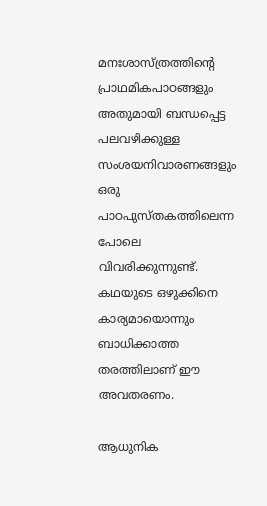മനഃശാസ്ത്രത്തിന്റെ പ്രാഥമികപാഠങ്ങളും അതുമായി ബന്ധപ്പെട്ട പലവഴിക്കുള്ള സംശയനിവാരണങ്ങളും ഒരു പാഠപുസ്തകത്തിലെന്ന പോലെ വിവരിക്കുന്നുണ്ട്. കഥയുടെ ഒഴുക്കിനെ കാര്യമായൊന്നും ബാധിക്കാത്ത തരത്തിലാണ് ഈ അവതരണം.

ആധുനിക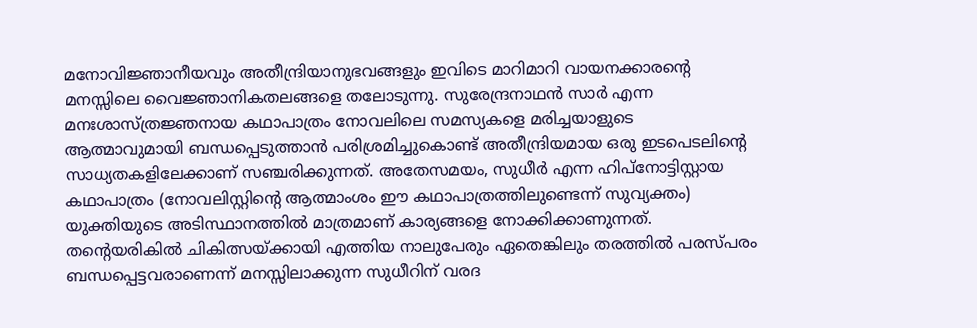മനോവിജ്ഞാനീയവും അതീന്ദ്രിയാനുഭവങ്ങളും ഇവിടെ മാറിമാറി വായനക്കാരന്റെ മനസ്സിലെ വൈജ്ഞാനികതലങ്ങളെ തലോടുന്നു. സുരേന്ദ്രനാഥന്‍ സാര്‍ എന്ന മനഃശാസ്ത്രജ്ഞനായ കഥാപാത്രം നോവലിലെ സമസ്യകളെ മരിച്ചയാളുടെ ആത്മാവുമായി ബന്ധപ്പെടുത്താന്‍ പരിശ്രമിച്ചുകൊണ്ട് അതീന്ദ്രിയമായ ഒരു ഇടപെടലിന്റെ സാധ്യതകളിലേക്കാണ് സഞ്ചരിക്കുന്നത്. അതേസമയം, സുധീര്‍ എന്ന ഹിപ്‌നോട്ടിസ്റ്റായ കഥാപാത്രം (നോവലിസ്റ്റിന്റെ ആത്മാംശം ഈ കഥാപാത്രത്തിലുണ്ടെന്ന് സുവ്യക്തം) യുക്തിയുടെ അടിസ്ഥാനത്തില്‍ മാത്രമാണ് കാര്യങ്ങളെ നോക്കിക്കാണുന്നത്. തന്റെയരികില്‍ ചികിത്സയ്‌ക്കായി എത്തിയ നാലുപേരും ഏതെങ്കിലും തരത്തില്‍ പരസ്പരം ബന്ധപ്പെട്ടവരാണെന്ന് മനസ്സിലാക്കുന്ന സുധീറിന് വരദ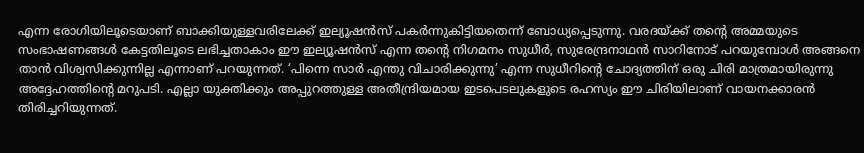എന്ന രോഗിയിലൂടെയാണ് ബാക്കിയുള്ളവരിലേക്ക് ഇല്യൂഷന്‍സ് പകര്‍ന്നുകിട്ടിയതെന്ന് ബോധ്യപ്പെടുന്നു. വരദയ്‌ക്ക് തന്റെ അമ്മയുടെ സംഭാഷണങ്ങള്‍ കേട്ടതിലൂടെ ലഭിച്ചതാകാം ഈ ഇല്യൂഷന്‍സ് എന്ന തന്റെ നിഗമനം സുധീര്‍, സുരേന്ദ്രനാഥന്‍ സാറിനോട് പറയുമ്പോള്‍ അങ്ങനെ താന്‍ വിശ്വസിക്കുന്നില്ല എന്നാണ് പറയുന്നത്. ‘പിന്നെ സാര്‍ എന്തു വിചാരിക്കുന്നു’ എന്ന സുധീറിന്റെ ചോദ്യത്തിന് ഒരു ചിരി മാത്രമായിരുന്നു അദ്ദേഹത്തിന്റെ മറുപടി. എല്ലാ യുക്തിക്കും അപ്പുറത്തുള്ള അതീന്ദ്രിയമായ ഇടപെടലുകളുടെ രഹസ്യം ഈ ചിരിയിലാണ് വായനക്കാരന്‍ തിരിച്ചറിയുന്നത്.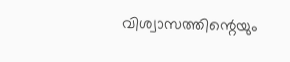വിശ്വാസത്തിന്റെയും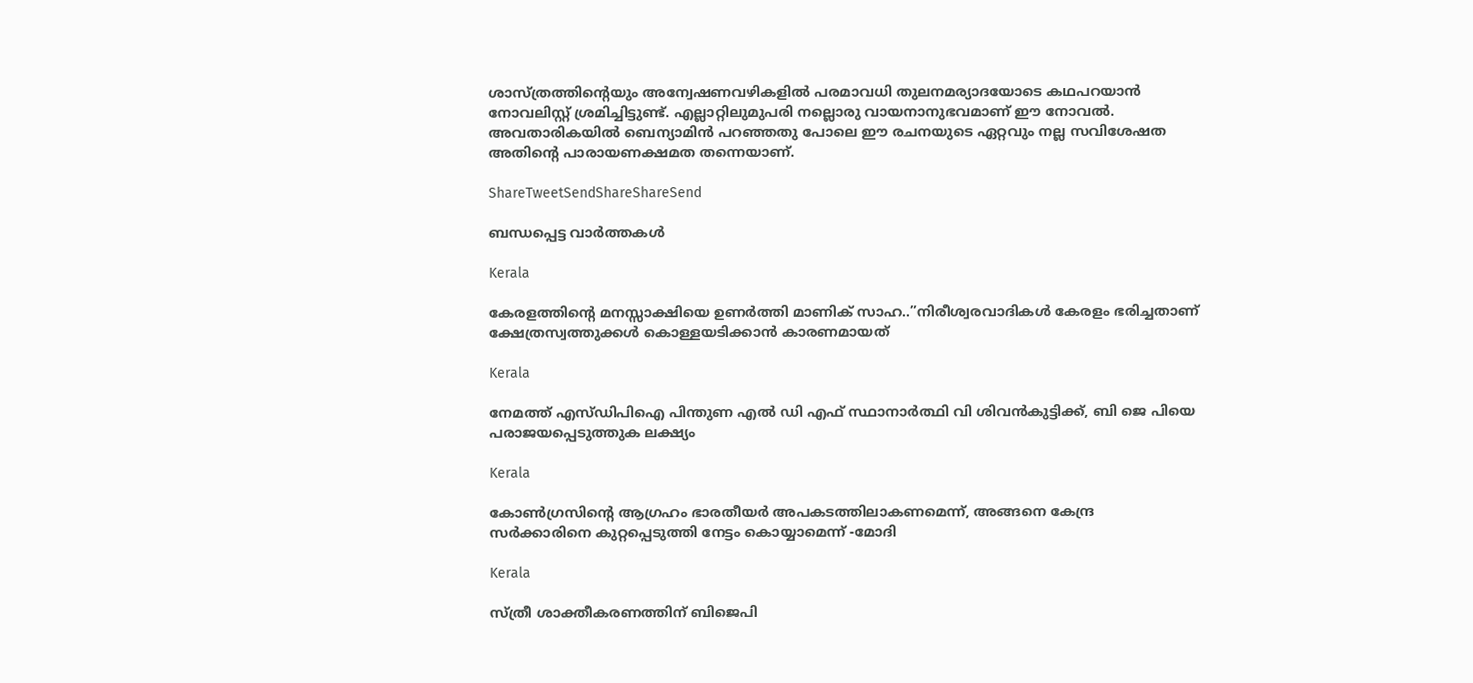ശാസ്ത്രത്തിന്റെയും അന്വേഷണവഴികളില്‍ പരമാവധി തുലനമര്യാദയോടെ കഥപറയാന്‍ നോവലിസ്റ്റ് ശ്രമിച്ചിട്ടുണ്ട്. എല്ലാറ്റിലുമുപരി നല്ലൊരു വായനാനുഭവമാണ് ഈ നോവല്‍. അവതാരികയില്‍ ബെന്യാമിന്‍ പറഞ്ഞതു പോലെ ഈ രചനയുടെ ഏറ്റവും നല്ല സവിശേഷത അതിന്റെ പാരായണക്ഷമത തന്നെയാണ്.

ShareTweetSendShareShareSend

ബന്ധപ്പെട്ട വാര്‍ത്തകള്‍

Kerala

കേരളത്തിന്റെ മനസ്സാക്ഷിയെ ഉണര്‍ത്തി മാണിക് സാഹ..”നിരീശ്വരവാദികള്‍ കേരളം ഭരിച്ചതാണ് ക്ഷേത്രസ്വത്തുക്കള്‍ കൊള്ളയടിക്കാന്‍ കാരണമായത്

Kerala

നേമത്ത് എസ്ഡിപിഐ പിന്തുണ എല്‍ ഡി എഫ് സ്ഥാനാര്‍ത്ഥി വി ശിവന്‍കുട്ടിക്ക്, ബി ജെ പിയെ പരാജയപ്പെടുത്തുക ലക്ഷ്യം

Kerala

കോണ്‍ഗ്രസിന്റെ ആഗ്രഹം ഭാരതീയര്‍ അപകടത്തിലാകണമെന്ന്, അങ്ങനെ കേന്ദ്ര സര്‍ക്കാരിനെ കുറ്റപ്പെടുത്തി നേട്ടം കൊയ്യാമെന്ന് -മോദി

Kerala

സ്ത്രീ ശാക്തീകരണത്തിന് ബിജെപി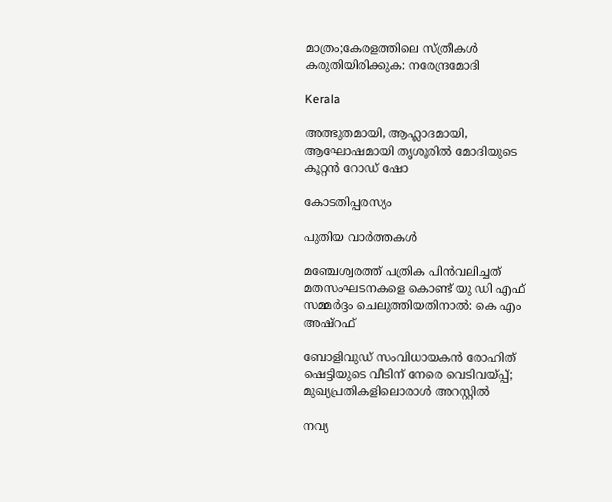മാത്രം;കേരളത്തിലെ സ്ത്രീകള്‍ കരുതിയിരിക്കുക: നരേന്ദ്രമോദി

Kerala

അത്ഭുതമായി, ആഹ്ലാദമായി, ആഘോഷമായി തൃശൂരിൽ മോദിയുടെ കൂറ്റൻ റോഡ് ഷോ

കോടതിപ്പരസ്യം

പുതിയ വാര്‍ത്തകള്‍

മഞ്ചേശ്വരത്ത് പത്രിക പിന്‍വലിച്ചത് മതസംഘടനകളെ കൊണ്ട് യു ഡി എഫ് സമ്മര്‍ദ്ദം ചെലുത്തിയതിനാല്‍: കെ എം അഷ്റഫ്

ബോളിവുഡ് സംവിധായകൻ രോഹിത് ഷെട്ടിയുടെ വീടിന് നേരെ വെടിവയ്‌പ്പ്; മുഖ്യപ്രതികളിലൊരാൾ അറസ്റ്റിൽ

നവ്യ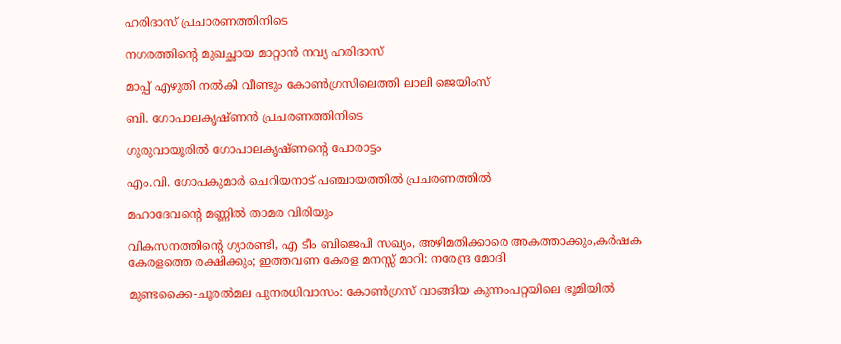ഹരിദാസ് പ്രചാരണത്തിനിടെ

നഗരത്തിന്റെ മുഖച്ഛായ മാറ്റാന്‍ നവ്യ ഹരിദാസ്

മാപ്പ് എഴുതി നല്‍കി വീണ്ടും കോണ്‍ഗ്രസിലെത്തി ലാലി ജെയിംസ്

ബി. ഗോപാലകൃഷ്ണന്‍ പ്രചരണത്തിനിടെ

ഗുരുവായൂരില്‍ ഗോപാലകൃഷ്ണന്റെ പോരാട്ടം

എം.വി. ഗോപകുമാര്‍ ചെറിയനാട് പഞ്ചായത്തില്‍ പ്രചരണത്തില്‍

മഹാദേവന്റെ മണ്ണില്‍ താമര വിരിയും

വികസനത്തിന്റെ ഗ്യാരണ്ടി, എ ടീം ബിജെപി സഖ്യം, അഴിമതിക്കാരെ അകത്താക്കും,കർഷക കേരളത്തെ രക്ഷിക്കും; ഇത്തവണ കേരള മനസ്സ് മാറി: നരേന്ദ്ര മോദി

മുണ്ടക്കൈ-ചൂരല്‍മല പുനരധിവാസം: കോണ്‍ഗ്രസ് വാങ്ങിയ കുന്നംപറ്റയിലെ ഭൂമിയില്‍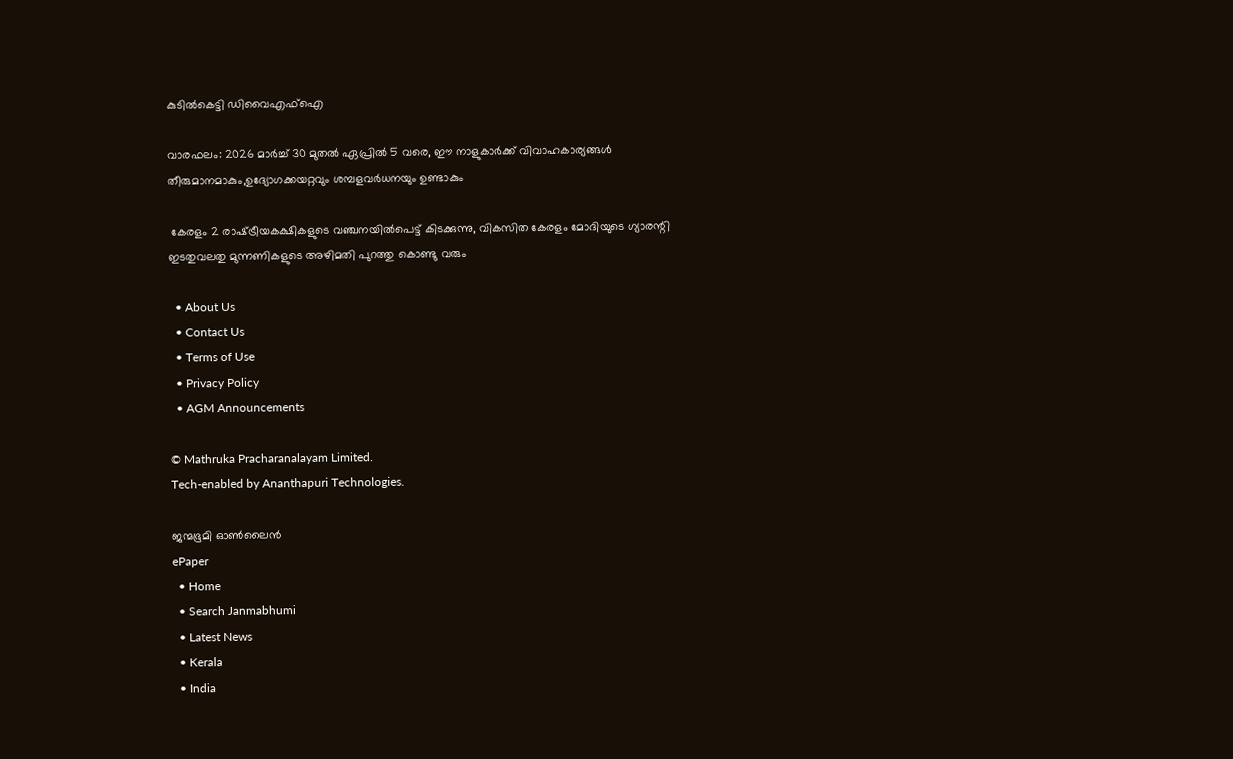കുടില്‍കെട്ടി ഡിവൈഎഫ്ഐ

വാരഫലം: 2026 മാര്‍ച്ച് 30 മുതല്‍ ഏപ്രില്‍ 5 വരെ, ഈ നാളുകാര്‍ക്ക്‌ വിവാഹകാര്യങ്ങള്‍ തീരുമാനമാകും,ഉദ്യോഗക്കയറ്റവും ശമ്പളവര്‍ധനയും ഉണ്ടാകും

 കേരളം 2 രാഷ്‌ട്രീയകക്ഷികളുടെ വഞ്ചനയില്‍പെട്ട് കിടക്കുന്നു, വികസിത കേരളം മോദിയുടെ ഗ്യാരന്റി ഇടതുവലതു മുന്നണികളുടെ അഴിമതി പുറത്തു കൊണ്ടു വരും

  • About Us
  • Contact Us
  • Terms of Use
  • Privacy Policy
  • AGM Announcements

© Mathruka Pracharanalayam Limited.
Tech-enabled by Ananthapuri Technologies.

ജന്മഭൂമി ഓണ്‍ലൈന്‍
ePaper
  • Home
  • Search Janmabhumi
  • Latest News
  • Kerala
  • India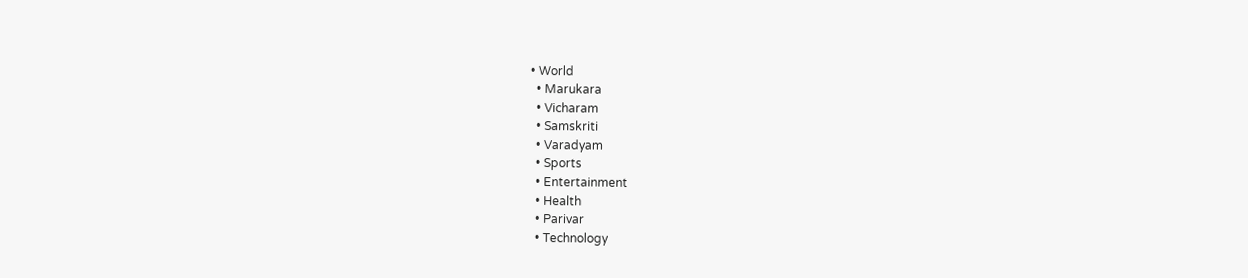• World
  • Marukara
  • Vicharam
  • Samskriti
  • Varadyam
  • Sports
  • Entertainment
  • Health
  • Parivar
  • Technology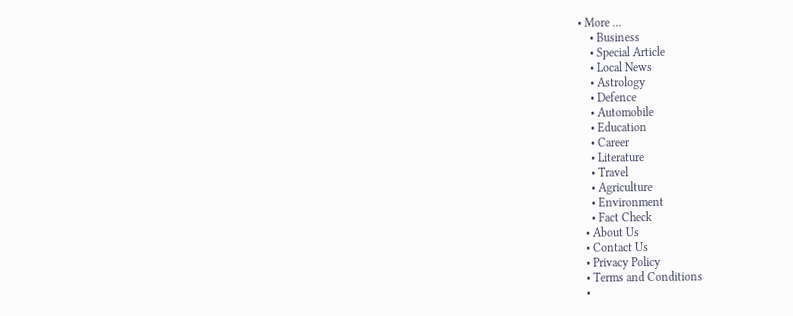• More …
    • Business
    • Special Article
    • Local News
    • Astrology
    • Defence
    • Automobile
    • Education
    • Career
    • Literature
    • Travel
    • Agriculture
    • Environment
    • Fact Check
  • About Us
  • Contact Us
  • Privacy Policy
  • Terms and Conditions
  •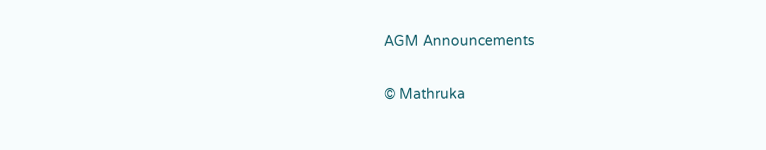AGM Announcements

© Mathruka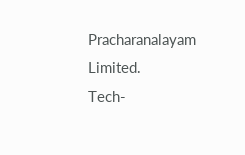Pracharanalayam Limited.
Tech-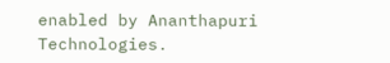enabled by Ananthapuri Technologies.